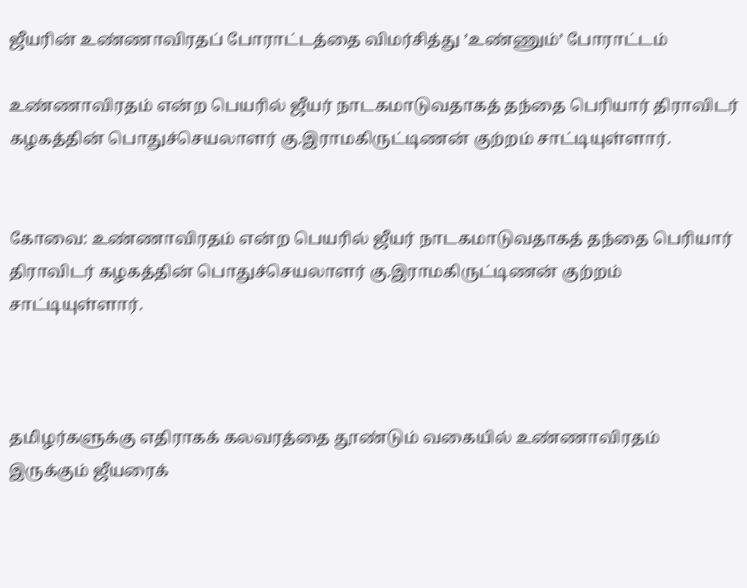ஜீயரின் உண்ணாவிரதப் போராட்டத்தை விமர்சித்து ’உண்ணும்’ போராட்டம்

உண்ணாவிரதம் என்ற பெயரில் ஜீயர் நாடகமாடுவதாகத் தந்தை பெரியார் திராவிடர் கழகத்தின் பொதுச்செயலாளர் கு.இராமகிருட்டிணன் குற்றம் சாட்டியுள்ளார்.


கோவை: உண்ணாவிரதம் என்ற பெயரில் ஜீயர் நாடகமாடுவதாகத் தந்தை பெரியார் திராவிடர் கழகத்தின் பொதுச்செயலாளர் கு.இராமகிருட்டிணன் குற்றம் சாட்டியுள்ளார்.



தமிழர்களுக்கு எதிராகக் கலவரத்தை தூண்டும் வகையில் உண்ணாவிரதம் இருக்கும் ஜீயரைக்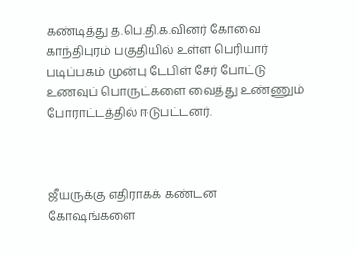கண்டித்து த.பெ.தி.க.வினர் கோவை காந்திபுரம் பகுதியில் உள்ள பெரியார் படிப்பகம் முன்பு டேபிள் சேர் போட்டு உணவுப் பொருட்களை வைத்து உண்ணும் போராட்டத்தில் ஈடுபட்டனர்.



ஜீயருக்கு எதிராகக் கண்டன கோஷங்களை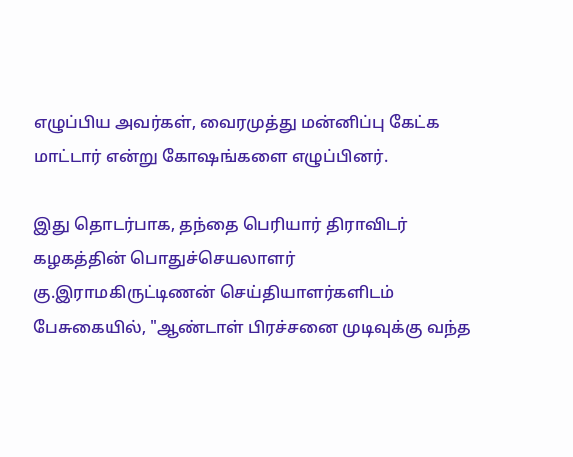எழுப்பிய அவர்கள், வைரமுத்து மன்னிப்பு கேட்க மாட்டார் என்று கோஷங்களை எழுப்பினர்.

இது தொடர்பாக, தந்தை பெரியார் திராவிடர் கழகத்தின் பொதுச்செயலாளர் கு.இராமகிருட்டிணன் செய்தியாளர்களிடம் பேசுகையில், "ஆண்டாள் பிரச்சனை முடிவுக்கு வந்த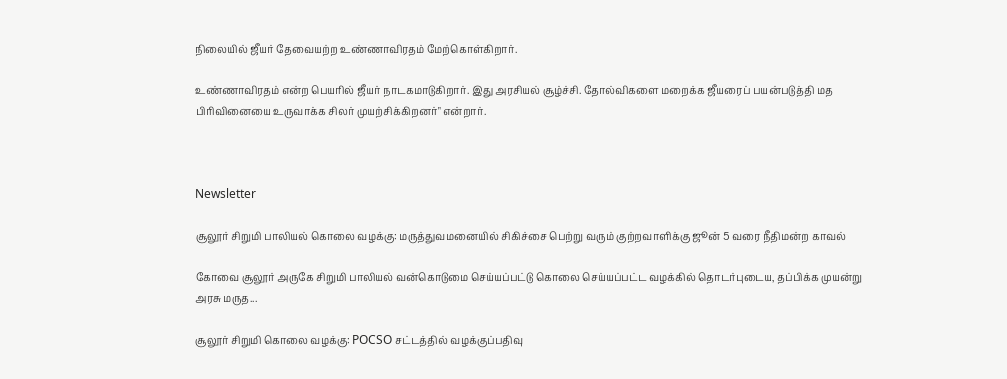நிலையில் ஜீயர் தேவையற்ற உண்ணாவிரதம் மேற்கொள்கிறார்.

உண்ணாவிரதம் என்ற பெயரில் ஜீயர் நாடகமாடுகிறார். இது அரசியல் சூழ்ச்சி. தோல்விகளை மறைக்க ஜீயரைப் பயன்படுத்தி மத பிரிவினையை உருவாக்க சிலர் முயற்சிக்கிறனர்" என்றார்.



Newsletter

சூலூர் சிறுமி பாலியல் கொலை வழக்கு: மருத்துவமனையில் சிகிச்சை பெற்று வரும் குற்றவாளிக்கு ஜூன் 5 வரை நீதிமன்ற காவல்

கோவை சூலூர் அருகே சிறுமி பாலியல் வன்கொடுமை செய்யப்பட்டு கொலை செய்யப்பட்ட வழக்கில் தொடர்புடைய, தப்பிக்க முயன்று அரசு மருத...

சூலூர் சிறுமி கொலை வழக்கு: POCSO சட்டத்தில் வழக்குப்பதிவு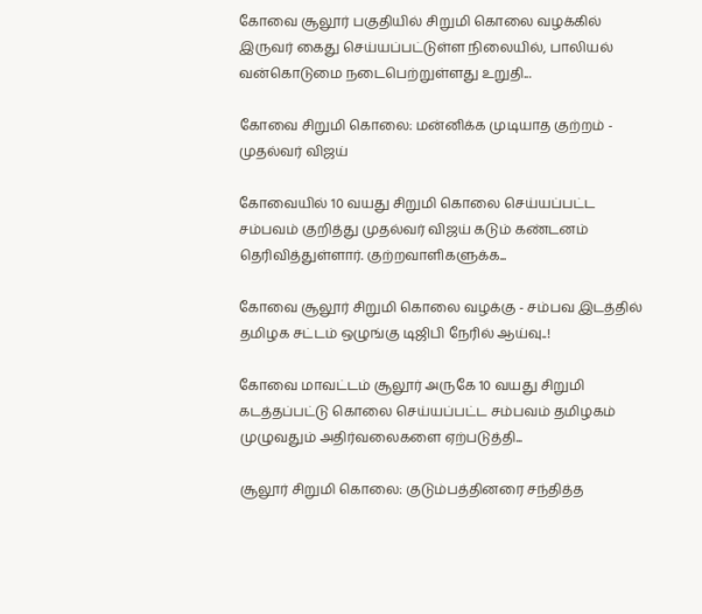கோவை சூலூர் பகுதியில் சிறுமி கொலை வழக்கில் இருவர் கைது செய்யப்பட்டுள்ள நிலையில், பாலியல் வன்கொடுமை நடைபெற்றுள்ளது உறுதி...

கோவை சிறுமி கொலை: மன்னிக்க முடியாத குற்றம் - முதல்வர் விஜய்

கோவையில் 10 வயது சிறுமி கொலை செய்யப்பட்ட சம்பவம் குறித்து முதல்வர் விஜய் கடும் கண்டனம் தெரிவித்துள்ளார். குற்றவாளிகளுக்க...

கோவை சூலூர் சிறுமி கொலை வழக்கு - சம்பவ இடத்தில் தமிழக சட்டம் ஒழுங்கு டிஜிபி நேரில் ஆய்வு..!

கோவை மாவட்டம் சூலூர் அருகே 10 வயது சிறுமி கடத்தப்பட்டு கொலை செய்யப்பட்ட சம்பவம் தமிழகம் முழுவதும் அதிர்வலைகளை ஏற்படுத்தி...

சூலூர் சிறுமி கொலை: குடும்பத்தினரை சந்தித்த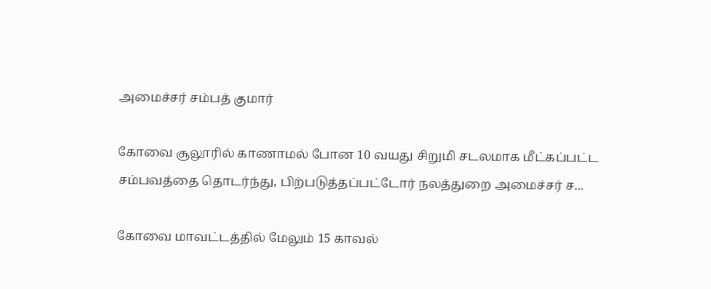அமைச்சர் சம்பத் குமார்

கோவை சூலூரில் காணாமல் போன 10 வயது சிறுமி சடலமாக மீட்கப்பட்ட சம்பவத்தை தொடர்ந்து, பிற்படுத்தப்பட்டோர் நலத்துறை அமைச்சர் ச...

கோவை மாவட்டத்தில் மேலும் 15 காவல்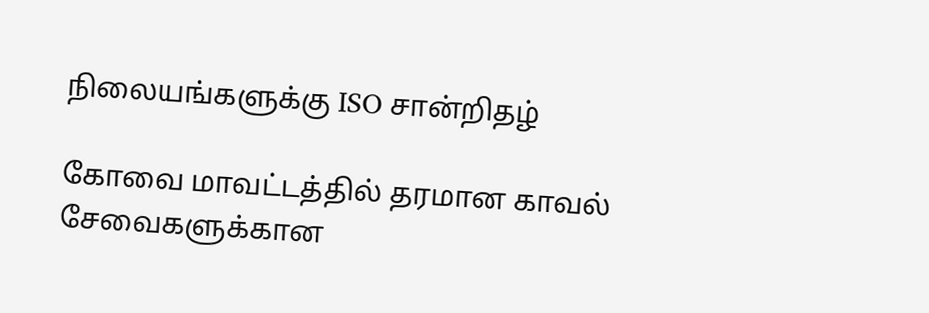நிலையங்களுக்கு ISO சான்றிதழ்

கோவை மாவட்டத்தில் தரமான காவல் சேவைகளுக்கான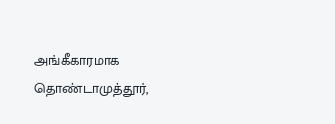அங்கீகாரமாக தொண்டாமுத்தூர்,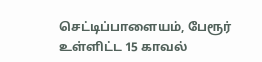செட்டிப்பாளையம், பேரூர் உள்ளிட்ட 15 காவல்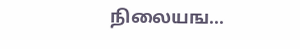நிலையங...